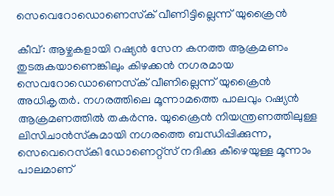സെവെറോഡൊണെസ്‌ക് വീണിട്ടില്ലെന്ന് യുക്രൈന്‍

കീവ്: ആഴ്ചകളായി റഷ്യന്‍ സേന കനത്ത ആക്രമണം തുടരുകയാണെങ്കിലും കിഴക്കന്‍ നഗരമായ സെവറോഡൊണെസ്‌ക് വീണില്ലെന്ന് യുക്രൈന്‍ അധികൃതര്‍. നഗരത്തിലെ മൂന്നാമത്തെ പാലവും റഷ്യന്‍ ആക്രമണത്തില്‍ തകര്‍ന്നു. യുക്രൈന്‍ നിയന്ത്രണത്തിലുള്ള ലിസിചാന്‍സ്‌കുമായി നഗരത്തെ ബന്ധിപ്പിക്കുന്ന, സെവെറെസ്‌കി ഡോണെറ്റ്സ് നദിക്കു കീഴെയുള്ള മൂന്നാം പാലമാണ്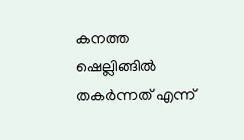കനത്ത ഷെല്ലിങ്ങില്‍ തകര്‍ന്നത് എന്ന്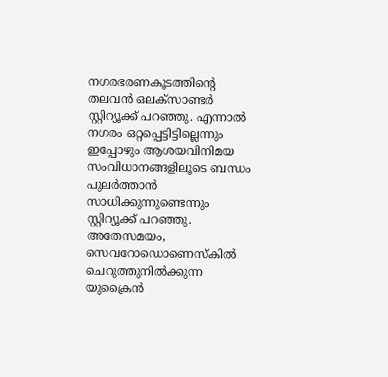നഗരഭരണകൂടത്തിന്റെ തലവന്‍ ഒലക്സാണ്ടര്‍ സ്റ്റിറ്യൂക്ക് പറഞ്ഞു. എന്നാല്‍ നഗരം ഒറ്റപ്പെട്ടിട്ടില്ലെന്നും ഇപ്പോഴും ആശയവിനിമയ സംവിധാനങ്ങളിലൂടെ ബന്ധം പുലര്‍ത്താന്‍ സാധിക്കുന്നുണ്ടെന്നും സ്റ്റിറ്യൂക്ക് പറഞ്ഞു. അതേസമയം, സെവറോഡൊണെസ്‌കില്‍ ചെറുത്തുനില്‍ക്കുന്ന യുക്രൈന്‍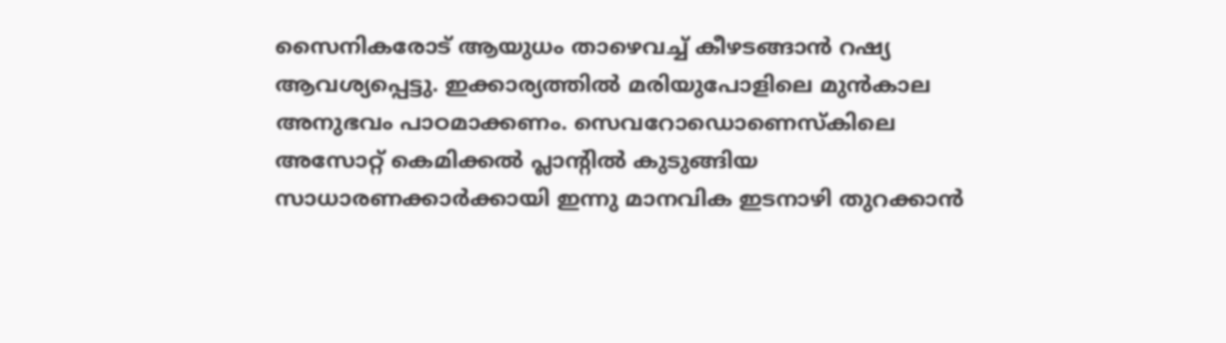സൈനികരോട് ആയുധം താഴെവച്ച് കീഴടങ്ങാന്‍ റഷ്യ ആവശ്യപ്പെട്ടു. ഇക്കാര്യത്തില്‍ മരിയുപോളിലെ മുന്‍കാല അനുഭവം പാഠമാക്കണം. സെവറോഡൊണെസ്‌കിലെ അസോറ്റ് കെമിക്കല്‍ പ്ലാന്റില്‍ കുടുങ്ങിയ സാധാരണക്കാര്‍ക്കായി ഇന്നു മാനവിക ഇടനാഴി തുറക്കാന്‍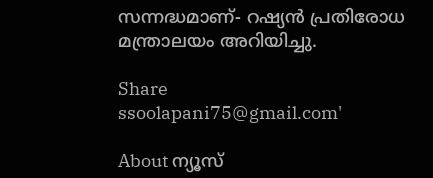സന്നദ്ധമാണ്- റഷ്യന്‍ പ്രതിരോധ മന്ത്രാലയം അറിയിച്ചു.

Share
ssoolapani75@gmail.com'

About ന്യൂസ്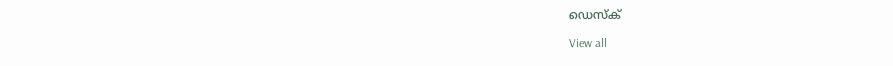ഡെസ്ക്

View all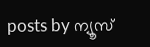posts by ന്യൂസ്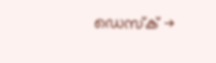ഡെസ്ക് →